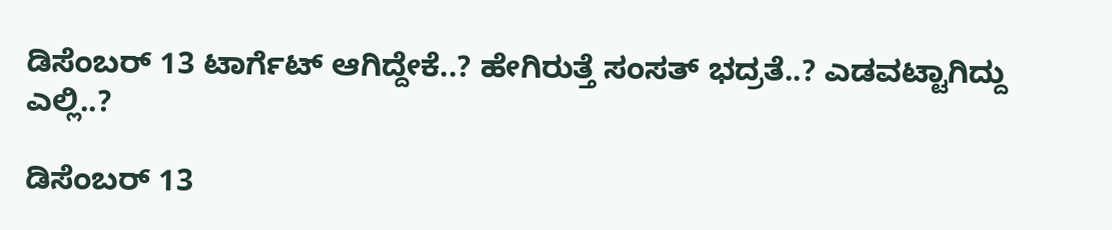ಡಿಸೆಂಬರ್ 13 ಟಾರ್ಗೆಟ್ ಆಗಿದ್ದೇಕೆ..? ಹೇಗಿರುತ್ತೆ ಸಂಸತ್ ಭದ್ರತೆ..? ಎಡವಟ್ಟಾಗಿದ್ದು ಎಲ್ಲಿ..?

ಡಿಸೆಂಬರ್ 13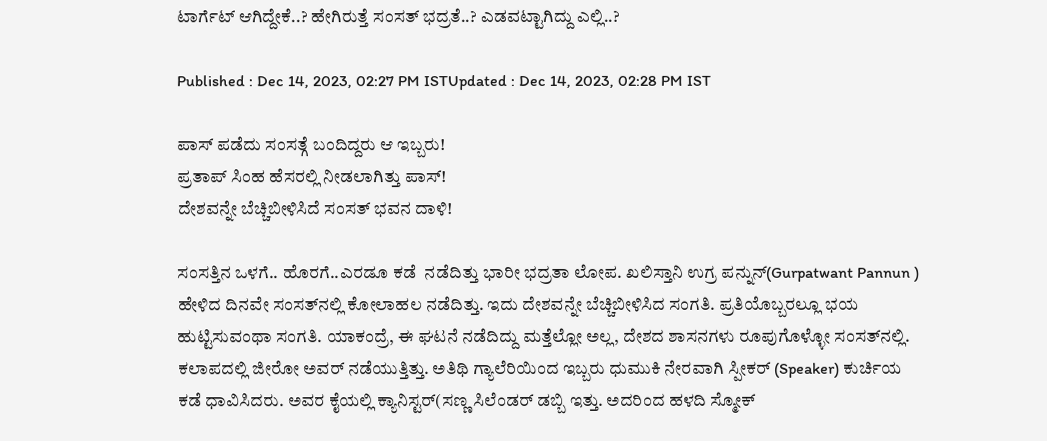ಟಾರ್ಗೆಟ್ ಆಗಿದ್ದೇಕೆ..? ಹೇಗಿರುತ್ತೆ ಸಂಸತ್ ಭದ್ರತೆ..? ಎಡವಟ್ಟಾಗಿದ್ದು ಎಲ್ಲಿ..?

Published : Dec 14, 2023, 02:27 PM ISTUpdated : Dec 14, 2023, 02:28 PM IST

ಪಾಸ್ ಪಡೆದು ಸಂಸತ್ಗೆ ಬಂದಿದ್ದರು ಆ ಇಬ್ಬರು!
ಪ್ರತಾಪ್ ಸಿಂಹ ಹೆಸರಲ್ಲಿ ನೀಡಲಾಗಿತ್ತು ಪಾಸ್!
ದೇಶವನ್ನೇ ಬೆಚ್ಚಿಬೀಳಿಸಿದೆ ಸಂಸತ್ ಭವನ ದಾಳಿ!

ಸಂಸತ್ತಿನ ಒಳಗೆ.. ಹೊರಗೆ..ಎರಡೂ ಕಡೆ  ನಡೆದಿತ್ತು ಭಾರೀ ಭದ್ರತಾ ಲೋಪ. ಖಲಿಸ್ತಾನಿ ಉಗ್ರ ಪನ್ನುನ್(Gurpatwant Pannun ) ಹೇಳಿದ ದಿನವೇ ಸಂಸತ್‌ನಲ್ಲಿ ಕೋಲಾಹಲ ನಡೆದಿತ್ತು. ಇದು ದೇಶವನ್ನೇ ಬೆಚ್ಚಿಬೀಳಿಸಿದ ಸಂಗತಿ. ಪ್ರತಿಯೊಬ್ಬರಲ್ಲೂ ಭಯ ಹುಟ್ಟಿಸುವಂಥಾ ಸಂಗತಿ. ಯಾಕಂದ್ರೆ, ಈ ಘಟನೆ ನಡೆದಿದ್ದು ಮತ್ತೆಲ್ಲೋ ಅಲ್ಲ, ದೇಶದ ಶಾಸನಗಳು ರೂಪುಗೊಳ್ಳೋ ಸಂಸತ್‌ನಲ್ಲಿ. ಕಲಾಪದಲ್ಲಿ ಜೀರೋ ಅವರ್ ನಡೆಯುತ್ತಿತ್ತು. ಅತಿಥಿ ಗ್ಯಾಲೆರಿಯಿಂದ ಇಬ್ಬರು ಧುಮುಕಿ ನೇರವಾಗಿ ಸ್ಪೀಕರ್ (Speaker) ಕುರ್ಚಿಯ ಕಡೆ ಧಾವಿಸಿದರು. ಅವರ ಕೈಯಲ್ಲಿ ಕ್ಯಾನಿಸ್ಟರ್(ಸಣ್ಣ ಸಿಲೆಂಡರ್ ಡಬ್ಬಿ ಇತ್ತು. ಅದರಿಂದ ಹಳದಿ ಸ್ಮೋಕ್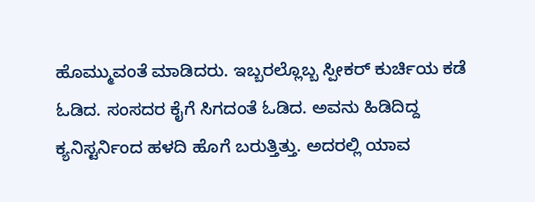ಹೊಮ್ಮುವಂತೆ ಮಾಡಿದರು. ಇಬ್ಬರಲ್ಲೊಬ್ಬ ಸ್ಪೀಕರ್ ಕುರ್ಚಿಯ ಕಡೆ ಓಡಿದ. ಸಂಸದರ ಕೈಗೆ ಸಿಗದಂತೆ ಓಡಿದ. ಅವನು ಹಿಡಿದಿದ್ದ ಕ್ಯನಿಸ್ಟರ್ನಿಂದ ಹಳದಿ ಹೊಗೆ ಬರುತ್ತಿತ್ತು. ಅದರಲ್ಲಿ ಯಾವ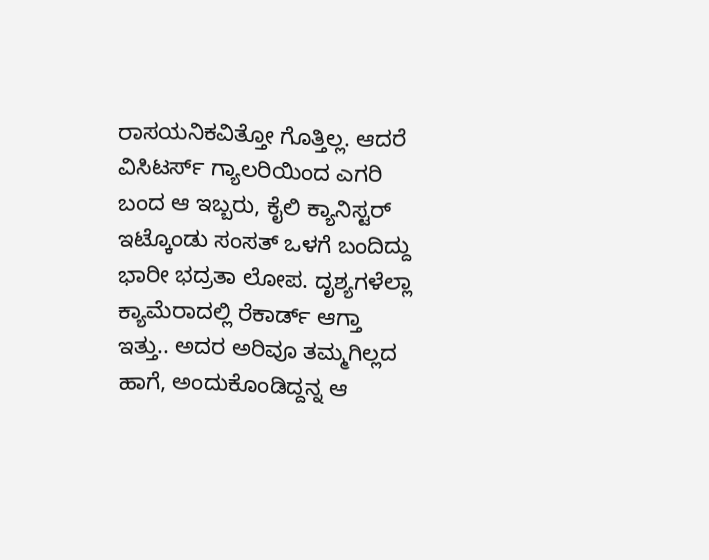ರಾಸಯನಿಕವಿತ್ತೋ ಗೊತ್ತಿಲ್ಲ. ಆದರೆ ವಿಸಿಟರ್ಸ್ ಗ್ಯಾಲರಿಯಿಂದ ಎಗರಿ ಬಂದ ಆ ಇಬ್ಬರು, ಕೈಲಿ ಕ್ಯಾನಿಸ್ಟರ್ ಇಟ್ಕೊಂಡು ಸಂಸತ್ ಒಳಗೆ ಬಂದಿದ್ದು ಭಾರೀ ಭದ್ರತಾ ಲೋಪ. ದೃಶ್ಯಗಳೆಲ್ಲಾ ಕ್ಯಾಮೆರಾದಲ್ಲಿ ರೆಕಾರ್ಡ್ ಆಗ್ತಾ ಇತ್ತು.. ಅದರ ಅರಿವೂ ತಮ್ಮಗಿಲ್ಲದ ಹಾಗೆ, ಅಂದುಕೊಂಡಿದ್ದನ್ನ ಆ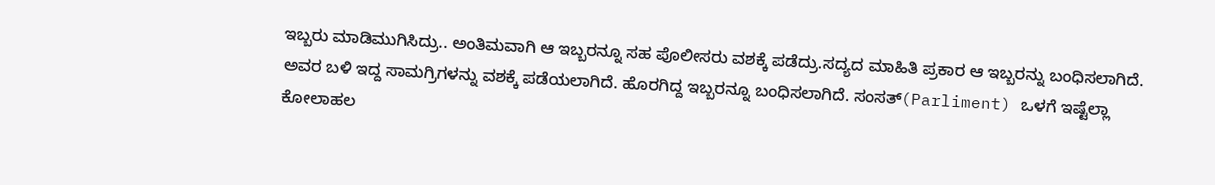ಇಬ್ಬರು ಮಾಡಿಮುಗಿಸಿದ್ರು.. ಅಂತಿಮವಾಗಿ ಆ ಇಬ್ಬರನ್ನೂ ಸಹ ಪೊಲೀಸರು ವಶಕ್ಕೆ ಪಡೆದ್ರು.ಸದ್ಯದ ಮಾಹಿತಿ ಪ್ರಕಾರ ಆ ಇಬ್ಬರನ್ನು ಬಂಧಿಸಲಾಗಿದೆ. ಅವರ ಬಳಿ ಇದ್ದ ಸಾಮಗ್ರಿಗಳನ್ನು ವಶಕ್ಕೆ ಪಡೆಯಲಾಗಿದೆ. ಹೊರಗಿದ್ದ ಇಬ್ಬರನ್ನೂ ಬಂಧಿಸಲಾಗಿದೆ. ಸಂಸತ್(Parliment) ಒಳಗೆ ಇಷ್ಟೆಲ್ಲಾ ಕೋಲಾಹಲ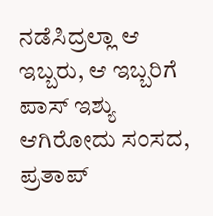ನಡೆಸಿದ್ರಲ್ಲಾ ಆ ಇಬ್ಬರು, ಆ ಇಬ್ಬರಿಗೆ ಪಾಸ್ ಇಶ್ಯು ಆಗಿರೋದು ಸಂಸದ, ಪ್ರತಾಪ್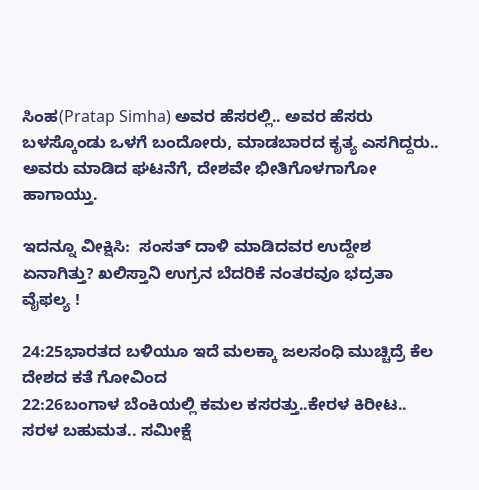ಸಿಂಹ(Pratap Simha) ಅವರ ಹೆಸರಲ್ಲಿ.. ಅವರ ಹೆಸರು ಬಳಸ್ಕೊಂಡು ಒಳಗೆ ಬಂದೋರು, ಮಾಡಬಾರದ ಕೃತ್ಯ ಎಸಗಿದ್ದರು.. ಅವರು ಮಾಡಿದ ಘಟನೆಗೆ, ದೇಶವೇ ಭೀತಿಗೊಳಗಾಗೋ ಹಾಗಾಯ್ತು.

ಇದನ್ನೂ ವೀಕ್ಷಿಸಿ:  ಸಂಸತ್‌ ದಾಳಿ ಮಾಡಿದವರ ಉದ್ದೇಶ ಏನಾಗಿತ್ತು? ಖಲಿಸ್ತಾನಿ ಉಗ್ರನ ಬೆದರಿಕೆ ನಂತರವೂ ಭದ್ರತಾ ವೈಫಲ್ಯ !

24:25ಭಾರತದ ಬಳಿಯೂ ಇದೆ ಮಲಕ್ಕಾ ಜಲಸಂಧಿ ಮುಚ್ಚಿದ್ರೆ ಕೆಲ ದೇಶದ ಕತೆ ಗೋವಿಂದ
22:26ಬಂಗಾಳ ಬೆಂಕಿಯಲ್ಲಿ ಕಮಲ ಕಸರತ್ತು..ಕೇರಳ ಕಿರೀಟ.. ಸರಳ ಬಹುಮತ.. ಸಮೀಕ್ಷೆ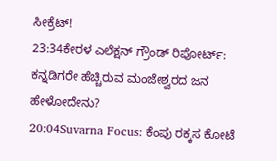ಸೀಕ್ರೆಟ್!
23:34ಕೇರಳ ಎಲೆಕ್ಷನ್ ಗ್ರೌಂಡ್ ರಿಪೋರ್ಟ್: ಕನ್ನಡಿಗರೇ ಹೆಚ್ಚಿರುವ ಮಂಜೇಶ್ವರದ ಜನ ಹೇಳೋದೇನು?
20:04Suvarna Focus: ಕೆಂಪು ರಕ್ಕಸ ಕೋಟೆ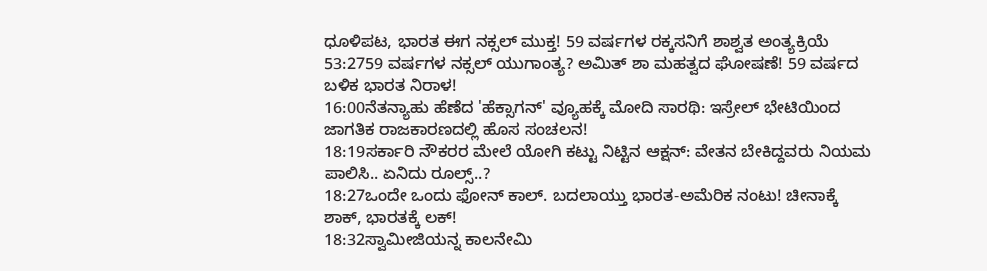ಧೂಳಿಪಟ, ಭಾರತ ಈಗ ನಕ್ಸಲ್ ಮುಕ್ತ! 59 ವರ್ಷಗಳ ರಕ್ಕಸನಿಗೆ ಶಾಶ್ವತ ಅಂತ್ಯಕ್ರಿಯೆ
53:2759 ವರ್ಷಗಳ ನಕ್ಸಲ್ ಯುಗಾಂತ್ಯ? ಅಮಿತ್ ಶಾ ಮಹತ್ವದ ಘೋಷಣೆ! 59 ವರ್ಷದ ಬಳಿಕ ಭಾರತ ನಿರಾಳ!
16:00ನೆತನ್ಯಾಹು ಹೆಣೆದ 'ಹೆಕ್ಸಾಗನ್' ವ್ಯೂಹಕ್ಕೆ ಮೋದಿ ಸಾರಥಿ: ಇಸ್ರೇಲ್ ಭೇಟಿಯಿಂದ ಜಾಗತಿಕ ರಾಜಕಾರಣದಲ್ಲಿ ಹೊಸ ಸಂಚಲನ!
18:19ಸರ್ಕಾರಿ ನೌಕರರ ಮೇಲೆ ಯೋಗಿ ಕಟ್ಟು ನಿಟ್ಟಿನ ಆಕ್ಷನ್: ವೇತನ ಬೇಕಿದ್ದವರು ನಿಯಮ ಪಾಲಿಸಿ.. ಏನಿದು ರೂಲ್ಸ್..?
18:27ಒಂದೇ ಒಂದು ಫೋನ್ ಕಾಲ್. ಬದಲಾಯ್ತು ಭಾರತ-ಅಮೆರಿಕ ನಂಟು! ಚೀನಾಕ್ಕೆ ಶಾಕ್, ಭಾರತಕ್ಕೆ ಲಕ್!
18:32ಸ್ವಾಮೀಜಿಯನ್ನ ಕಾಲನೇಮಿ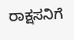ರಾಕ್ಷಸನಿಗೆ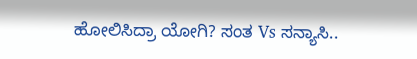ಹೋಲಿಸಿದ್ರಾ ಯೋಗಿ? ಸಂತ Vs ಸನ್ಯಾಸಿ..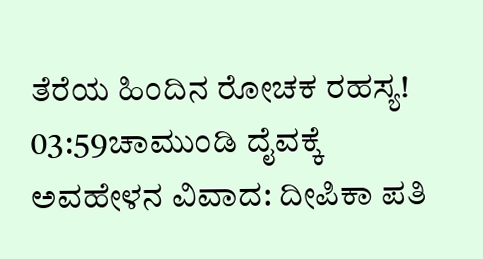ತೆರೆಯ ಹಿಂದಿನ ರೋಚಕ ರಹಸ್ಯ!
03:59ಚಾಮುಂಡಿ ದೈವಕ್ಕೆ ಅವಹೇಳನ ವಿವಾದ: ದೀಪಿಕಾ ಪತಿ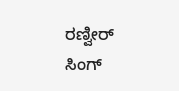ರಣ್ವೀರ್ ಸಿಂಗ್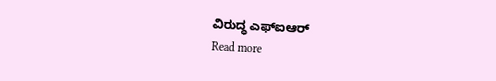ವಿರುದ್ಧ ಎಫ್‌ಐಆರ್
Read more